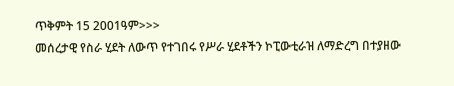ጥቅምት 15 2001ዓም>>>
መሰረታዊ የስራ ሂደት ለውጥ የተገበሩ የሥራ ሂደቶችን ኮፒውቲራዝ ለማድረግ በተያዘው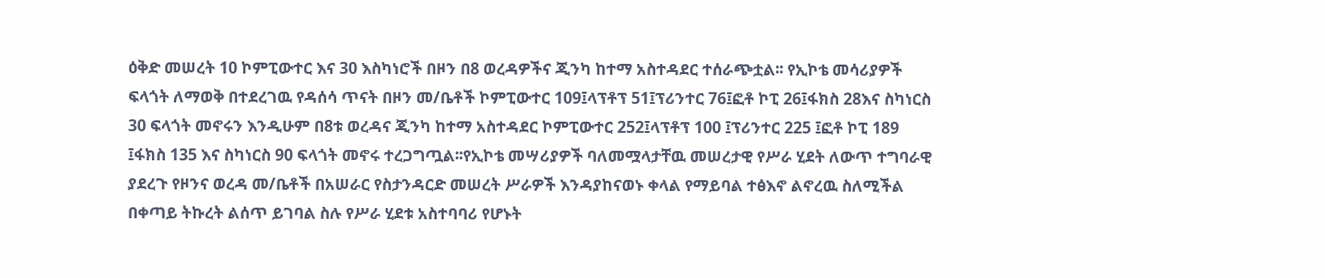ዕቅድ መሠረት 10 ኮምፒውተር እና 30 እስካነሮች በዞን በ8 ወረዳዎችና ጂንካ ከተማ አስተዳደር ተሰራጭቷል፡፡ የኢኮቴ መሳሪያዎች ፍላጎት ለማወቅ በተደረገዉ የዳሰሳ ጥናት በዞን መ/ቤቶች ኮምፒውተር 109፤ላፕቶፕ 51፤ፕሪንተር 76፤ፎቶ ኮፒ 26፤ፋክስ 28እና ስካነርስ 30 ፍላጎት መኖሩን እንዲሁም በ8ቱ ወረዳና ጂንካ ከተማ አስተዳደር ኮምፒውተር 252፤ላፕቶፕ 100 ፤ፕሪንተር 225 ፤ፎቶ ኮፒ 189 ፤ፋክስ 135 እና ስካነርስ 90 ፍላጎት መኖሩ ተረጋግጧል፡፡የኢኮቴ መሣሪያዎች ባለመሟላታቸዉ መሠረታዊ የሥራ ሂደት ለውጥ ተግባራዊ ያደረጉ የዞንና ወረዳ መ/ቤቶች በአሠራር የስታንዳርድ መሠረት ሥራዎች እንዳያከናወኑ ቀላል የማይባል ተፅእኖ ልኖረዉ ስለሚችል በቀጣይ ትኩረት ልሰጥ ይገባል ስሉ የሥራ ሂደቱ አስተባባሪ የሆኑት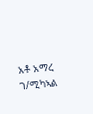አቶ አማረ ገ/ሚካኣል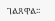ገልጸዋል፡፡